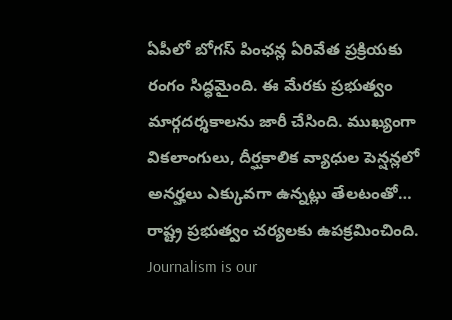ఏపీలో బోగస్ పింఛన్ల ఏరివేత ప్రక్రియకు రంగం సిద్ధమైంది. ఈ మేరకు ప్రభుత్వం మార్గదర్శకాలను జారీ చేసింది. ముఖ్యంగా వికలాంగులు, దీర్ఘకాలిక వ్యాధుల పెన్షన్లలో అనర్హలు ఎక్కువగా ఉన్నట్లు తేలటంతో… రాష్ట్ర ప్రభుత్వం చర్యలకు ఉపక్రమించింది.
Journalism is our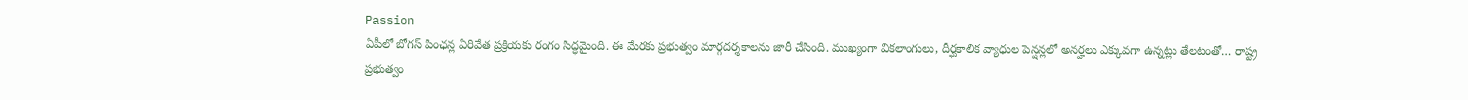Passion
ఏపీలో బోగస్ పింఛన్ల ఏరివేత ప్రక్రియకు రంగం సిద్ధమైంది. ఈ మేరకు ప్రభుత్వం మార్గదర్శకాలను జారీ చేసింది. ముఖ్యంగా వికలాంగులు, దీర్ఘకాలిక వ్యాధుల పెన్షన్లలో అనర్హలు ఎక్కువగా ఉన్నట్లు తేలటంతో… రాష్ట్ర ప్రభుత్వం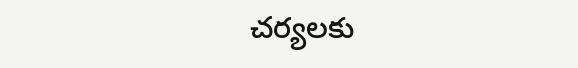చర్యలకు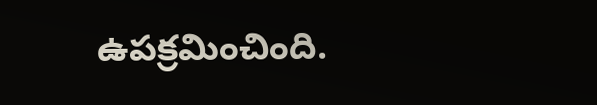ఉపక్రమించింది.